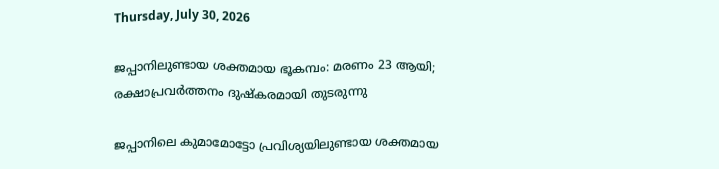Thursday, July 30, 2026

ജപ്പാനിലുണ്ടായ ശക്തമായ ഭൂകമ്പം: മരണം 23 ആയി; രക്ഷാപ്രവർത്തനം ദുഷ്കരമായി തുടരുന്നു

ജപ്പാനിലെ കുമാമോട്ടോ പ്രവിശ്യയിലുണ്ടായ ശക്തമായ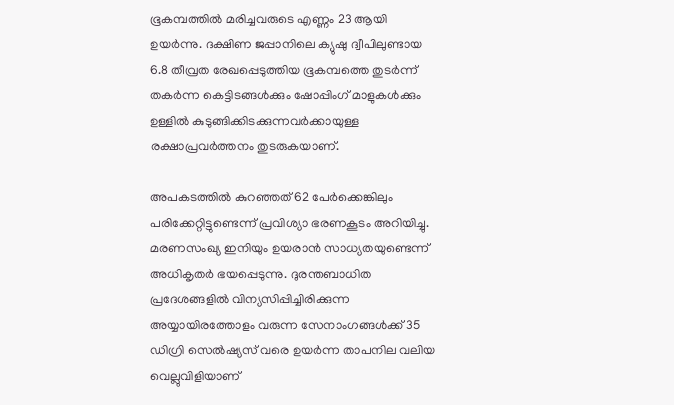ഭൂകമ്പത്തിൽ മരിച്ചവരുടെ എണ്ണം 23 ആയി ഉയർന്നു. ദക്ഷിണ ജപ്പാനിലെ ക്യുഷു ദ്വീപിലുണ്ടായ 6.8 തീവ്രത രേഖപ്പെടുത്തിയ ഭൂകമ്പത്തെ തുടർന്ന് തകർന്ന കെട്ടിടങ്ങൾക്കും ഷോപ്പിംഗ് മാളുകൾക്കും ഉള്ളിൽ കുടുങ്ങിക്കിടക്കുന്നവർക്കായുള്ള രക്ഷാപ്രവർത്തനം തുടരുകയാണ്.

അപകടത്തിൽ കുറഞ്ഞത് 62 പേർക്കെങ്കിലും പരിക്കേറ്റിട്ടുണ്ടെന്ന് പ്രവിശ്യാ ഭരണകൂടം അറിയിച്ചു. മരണസംഖ്യ ഇനിയും ഉയരാൻ സാധ്യതയുണ്ടെന്ന് അധികൃതർ ഭയപ്പെടുന്നു. ദുരന്തബാധിത പ്രദേശങ്ങളിൽ വിന്യസിപ്പിച്ചിരിക്കുന്ന അയ്യായിരത്തോളം വരുന്ന സേനാംഗങ്ങൾക്ക് 35 ഡിഗ്രി സെൽഷ്യസ് വരെ ഉയർന്ന താപനില വലിയ വെല്ലുവിളിയാണ്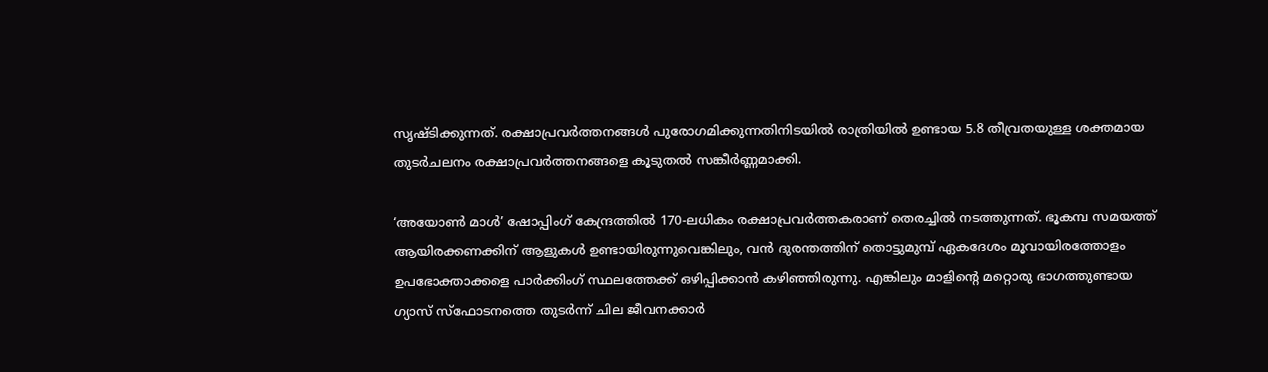സൃഷ്ടിക്കുന്നത്. രക്ഷാപ്രവർത്തനങ്ങൾ പുരോഗമിക്കുന്നതിനിടയിൽ രാത്രിയിൽ ഉണ്ടായ 5.8 തീവ്രതയുള്ള ശക്തമായ തുടർചലനം രക്ഷാപ്രവർത്തനങ്ങളെ കൂടുതൽ സങ്കീർണ്ണമാക്കി.

‘അയോൺ മാൾ’ ഷോപ്പിംഗ് കേന്ദ്രത്തിൽ 170-ലധികം രക്ഷാപ്രവർത്തകരാണ് തെരച്ചിൽ നടത്തുന്നത്. ഭൂകമ്പ സമയത്ത് ആയിരക്കണക്കിന് ആളുകൾ ഉണ്ടായിരുന്നുവെങ്കിലും, വൻ ദുരന്തത്തിന് തൊട്ടുമുമ്പ് ഏകദേശം മൂവായിരത്തോളം ഉപഭോക്താക്കളെ പാർക്കിംഗ് സ്ഥലത്തേക്ക് ഒഴിപ്പിക്കാൻ കഴിഞ്ഞിരുന്നു. എങ്കിലും മാളിന്റെ മറ്റൊരു ഭാഗത്തുണ്ടായ ഗ്യാസ് സ്ഫോടനത്തെ തുടർന്ന് ചില ജീവനക്കാർ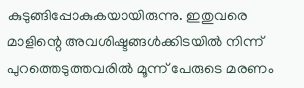കുടുങ്ങിപ്പോകുകയായിരുന്നു. ഇതുവരെ മാളിന്റെ അവശിഷ്ടങ്ങൾക്കിടയിൽ നിന്ന് പുറത്തെടുത്തവരിൽ മൂന്ന് പേരുടെ മരണം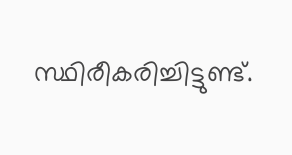സ്ഥിരീകരിച്ചിട്ടുണ്ട്.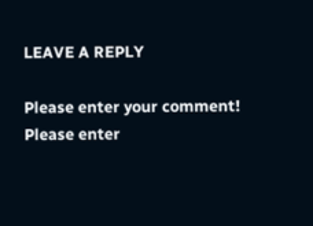LEAVE A REPLY

Please enter your comment!
Please enter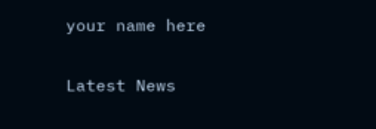your name here

Latest News